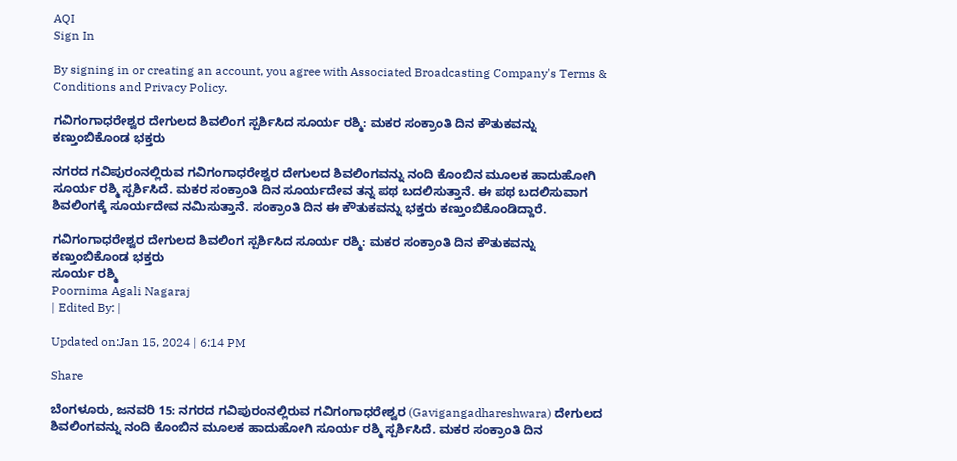AQI
Sign In

By signing in or creating an account, you agree with Associated Broadcasting Company's Terms & Conditions and Privacy Policy.

ಗವಿಗಂಗಾಧರೇಶ್ವರ ದೇಗುಲದ ಶಿವಲಿಂಗ ಸ್ಪರ್ಶಿಸಿದ ಸೂರ್ಯ ರಶ್ಮಿ: ಮಕರ ಸಂಕ್ರಾಂತಿ ದಿನ ಕೌತುಕವನ್ನು ಕಣ್ತುಂಬಿಕೊಂಡ ಭಕ್ತರು

ನಗರದ ಗವಿಪುರಂನಲ್ಲಿರುವ ಗವಿಗಂಗಾಧರೇಶ್ವರ ದೇಗುಲದ ಶಿವಲಿಂಗವನ್ನು ನಂದಿ ಕೊಂಬಿನ ಮೂಲಕ ಹಾದುಹೋಗಿ ಸೂರ್ಯ ರಶ್ಮಿ ಸ್ಪರ್ಶಿಸಿದೆ. ಮಕರ ಸಂಕ್ರಾಂತಿ ದಿನ ಸೂರ್ಯದೇವ ತನ್ನ ಪಥ ಬದಲಿಸುತ್ತಾನೆ. ಈ ಪಥ ಬದಲಿಸುವಾಗ ಶಿವಲಿಂಗಕ್ಕೆ ಸೂರ್ಯದೇವ ನಮಿಸುತ್ತಾನೆ. ಸಂಕ್ರಾಂತಿ ದಿನ ಈ ಕೌತುಕವನ್ನು ಭಕ್ತರು ಕಣ್ತುಂಬಿಕೊಂಡಿದ್ದಾರೆ.

ಗವಿಗಂಗಾಧರೇಶ್ವರ ದೇಗುಲದ ಶಿವಲಿಂಗ ಸ್ಪರ್ಶಿಸಿದ ಸೂರ್ಯ ರಶ್ಮಿ: ಮಕರ ಸಂಕ್ರಾಂತಿ ದಿನ ಕೌತುಕವನ್ನು ಕಣ್ತುಂಬಿಕೊಂಡ ಭಕ್ತರು
ಸೂರ್ಯ ರಶ್ಮಿ
Poornima Agali Nagaraj
| Edited By: |

Updated on:Jan 15, 2024 | 6:14 PM

Share

ಬೆಂಗಳೂರು, ಜನವರಿ 15: ನಗರದ ಗವಿಪುರಂನಲ್ಲಿರುವ ಗವಿಗಂಗಾಧರೇಶ್ವರ (Gavigangadhareshwara) ದೇಗುಲದ ಶಿವಲಿಂಗವನ್ನು ನಂದಿ ಕೊಂಬಿನ ಮೂಲಕ ಹಾದುಹೋಗಿ ಸೂರ್ಯ ರಶ್ಮಿ ಸ್ಪರ್ಶಿಸಿದೆ. ಮಕರ ಸಂಕ್ರಾಂತಿ ದಿನ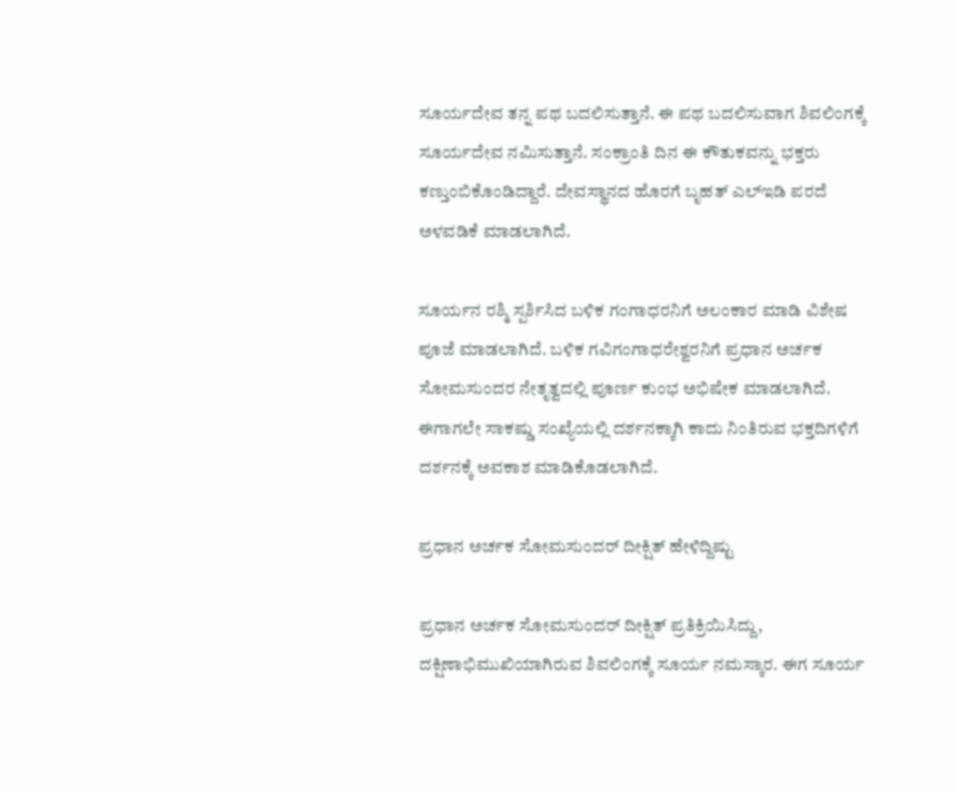ಸೂರ್ಯದೇವ ತನ್ನ ಪಥ ಬದಲಿಸುತ್ತಾನೆ. ಈ ಪಥ ಬದಲಿಸುವಾಗ ಶಿವಲಿಂಗಕ್ಕೆ ಸೂರ್ಯದೇವ ನಮಿಸುತ್ತಾನೆ. ಸಂಕ್ರಾಂತಿ ದಿನ ಈ ಕೌತುಕವನ್ನು ಭಕ್ತರು ಕಣ್ತುಂಬಿಕೊಂಡಿದ್ದಾರೆ. ದೇವಸ್ಥಾನದ ಹೊರಗೆ ಬೃಹತ್ ಎಲ್ಇಡಿ ಪರದೆ ಅಳವಡಿಕೆ ಮಾಡಲಾಗಿದೆ.

ಸೂರ್ಯನ ರಶ್ಮಿ ಸ್ಪರ್ಶಿಸಿದ ಬಳಿಕ ಗಂಗಾಧರನಿಗೆ ಅಲಂಕಾರ ಮಾಡಿ ವಿಶೇಷ ಪೂಜೆ ಮಾಡಲಾಗಿದೆ. ಬಳಿಕ ಗವಿಗಂಗಾಧರೇಶ್ವರನಿಗೆ ಪ್ರಧಾನ ಅರ್ಚಕ ಸೋಮಸುಂದರ ನೇತೃತ್ವದಲ್ಲಿ ಪೂರ್ಣ ಕುಂಭ ಅಭಿಷೇಕ ಮಾಡಲಾಗಿದೆ. ಈಗಾಗಲೇ ಸಾಕಷ್ಡು ಸಂಖ್ಯೆಯಲ್ಲಿ ದರ್ಶನಕ್ಕಾಗಿ ಕಾದು ನಿಂತಿರುವ ಭಕ್ತದಿಗಳಿಗೆ ದರ್ಶನಕ್ಕೆ ಅವಕಾಶ ಮಾಡಿಕೊಡಲಾಗಿದೆ.

ಪ್ರಧಾನ ಅರ್ಚಕ ಸೋಮಸುಂದರ್ ದೀಕ್ಷಿತ್ ಹೇಳಿದ್ದಿಷ್ಟು

ಪ್ರಧಾನ ಅರ್ಚಕ ಸೋಮಸುಂದರ್ ದೀಕ್ಷಿತ್ ಪ್ರತಿಕ್ರಿಯಿಸಿದ್ದು, ದಕ್ಷಿಣಾಭಿಮುಖಿಯಾಗಿರುವ ಶಿವಲಿಂಗಕ್ಕೆ ಸೂರ್ಯ ನಮಸ್ಕಾರ. ಈಗ ಸೂರ್ಯ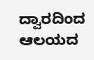ದ್ವಾರದಿಂದ ಆಲಯದ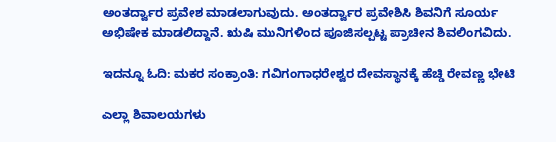ಅಂತರ್ದ್ವಾರ ಪ್ರವೇಶ ಮಾಡಲಾಗುವುದು. ಅಂತರ್ದ್ವಾರ ಪ್ರವೇಶಿಸಿ ಶಿವನಿಗೆ ಸೂರ್ಯ ಅಭಿಷೇಕ ಮಾಡಲಿದ್ದಾನೆ. ಋಷಿ ಮುನಿಗಳಿಂದ ಪೂಜಿಸಲ್ಪಟ್ಟ ಪ್ರಾಚೀನ ಶಿವಲಿಂಗವಿದು.

ಇದನ್ನೂ ಓದಿ: ಮಕರ ಸಂಕ್ರಾಂತಿ: ಗವಿಗಂಗಾಧರೇಶ್ವರ ದೇವಸ್ಥಾನಕ್ಕೆ ಹೆಚ್ಡಿ ರೇವಣ್ಣ ಭೇಟಿ

ಎಲ್ಲಾ ಶಿವಾಲಯಗಳು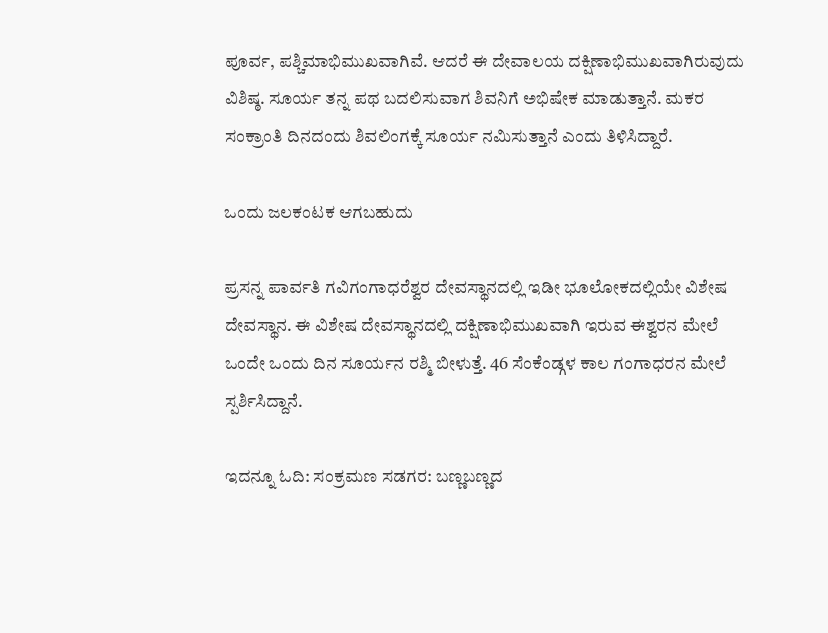ಪೂರ್ವ, ಪಶ್ಚಿಮಾಭಿಮುಖವಾಗಿವೆ. ಆದರೆ ಈ ದೇವಾಲಯ ದಕ್ಷಿಣಾಭಿಮುಖವಾಗಿರುವುದು ವಿಶಿಷ್ಠ. ಸೂರ್ಯ ತನ್ನ ಪಥ ಬದಲಿಸುವಾಗ ಶಿವನಿಗೆ ಅಭಿಷೇಕ ಮಾಡುತ್ತಾನೆ. ಮಕರ ಸಂಕ್ರಾಂತಿ ದಿನದಂದು ಶಿವಲಿಂಗಕ್ಕೆ ಸೂರ್ಯ ನಮಿಸುತ್ತಾನೆ ಎಂದು ತಿಳಿಸಿದ್ದಾರೆ.

ಒಂದು ಜಲಕಂಟಕ ಆಗಬಹುದು

ಪ್ರಸನ್ನ ಪಾರ್ವತಿ ಗವಿಗಂಗಾಧರೆಶ್ವರ ದೇವಸ್ಥಾನದಲ್ಲಿ ಇಡೀ ಭೂಲೋಕದಲ್ಲಿಯೇ ವಿಶೇಷ ದೇವಸ್ಥಾನ. ಈ ವಿಶೇಷ ದೇವಸ್ಥಾನದಲ್ಲಿ ದಕ್ಷಿಣಾಭಿಮುಖವಾಗಿ ಇರುವ ಈಶ್ವರನ ಮೇಲೆ ಒಂದೇ ಒಂದು ದಿನ ಸೂರ್ಯನ ರಶ್ಮಿ ಬೀಳುತ್ತೆ. 46 ಸೆಂಕೆಂಡ್ಗಳ ಕಾಲ ಗಂಗಾಧರನ ಮೇಲೆ ಸ್ಪರ್ಶಿಸಿದ್ದಾನೆ.

ಇದನ್ನೂ ಓದಿ: ಸಂಕ್ರಮಣ ಸಡಗರ: ಬಣ್ಣಬಣ್ಣದ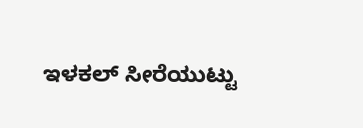ಇಳಕಲ್ ಸೀರೆಯುಟ್ಟು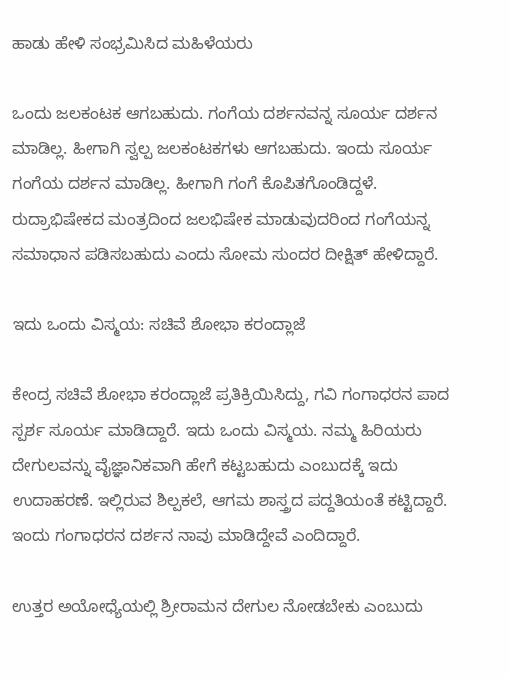ಹಾಡು ಹೇಳಿ ಸಂಭ್ರಮಿಸಿದ ಮಹಿಳೆಯರು

ಒಂದು ಜಲಕಂಟಕ ಆಗಬಹುದು. ಗಂಗೆಯ ದರ್ಶನವನ್ನ ಸೂರ್ಯ ದರ್ಶನ ಮಾಡಿಲ್ಲ. ಹೀಗಾಗಿ ಸ್ವಲ್ಪ ಜಲಕಂಟಕಗಳು ಆಗಬಹುದು. ಇಂದು ಸೂರ್ಯ ಗಂಗೆಯ ದರ್ಶನ‌ ಮಾಡಿಲ್ಲ. ಹೀಗಾಗಿ ಗಂಗೆ ಕೊಪಿತಗೊಂಡಿದ್ದಳೆ. ರುದ್ರಾಭಿಷೇಕದ ಮಂತ್ರದಿಂದ ಜಲಭಿಷೇಕ ಮಾಡುವುದರಿಂದ ಗಂಗೆಯನ್ನ ಸಮಾಧಾನ ಪಡಿಸಬಹುದು ಎಂದು ಸೋಮ ಸುಂದರ ದೀಕ್ಷಿತ್ ಹೇಳಿದ್ದಾರೆ.

ಇದು ಒಂದು ವಿಸ್ಮಯ: ಸಚಿವೆ ಶೋಭಾ ಕರಂದ್ಲಾಜೆ

ಕೇಂದ್ರ ಸಚಿವೆ ಶೋಭಾ ಕರಂದ್ಲಾಜೆ ಪ್ರತಿಕ್ರಿಯಿಸಿದ್ದು, ಗವಿ ಗಂಗಾಧರನ ಪಾದ ಸ್ಪರ್ಶ ಸೂರ್ಯ ಮಾಡಿದ್ದಾರೆ. ಇದು ಒಂದು ವಿಸ್ಮಯ. ನಮ್ಮ ಹಿರಿಯರು ದೇಗುಲವನ್ನು ವೈಜ್ಞಾನಿಕವಾಗಿ ಹೇಗೆ ಕಟ್ಟಬಹುದು ಎಂಬುದಕ್ಕೆ ಇದು ಉದಾಹರಣೆ. ಇಲ್ಲಿರುವ ಶಿಲ್ಪಕಲೆ, ಆಗಮ ಶಾಸ್ತ್ರದ ಪದ್ದತಿಯಂತೆ ಕಟ್ಟಿದ್ದಾರೆ. ಇಂದು ಗಂಗಾಧರನ ದರ್ಶನ ನಾವು ಮಾಡಿದ್ದೇವೆ ಎಂದಿದ್ದಾರೆ.

ಉತ್ತರ ಅಯೋಧ್ಯೆಯಲ್ಲಿ ಶ್ರೀರಾಮನ ದೇಗುಲ ನೋಡಬೇಕು ಎಂಬುದು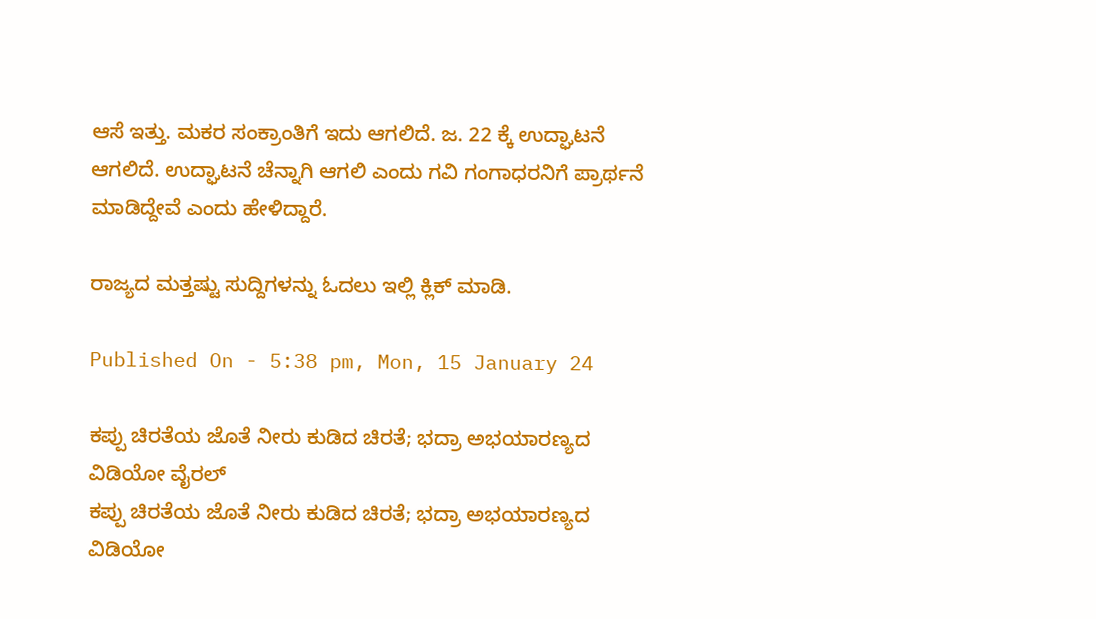ಆಸೆ ಇತ್ತು. ಮಕರ ಸಂಕ್ರಾಂತಿಗೆ ಇದು ಆಗಲಿದೆ. ಜ. 22 ಕ್ಕೆ ಉದ್ಘಾಟನೆ ಆಗಲಿದೆ. ಉದ್ಘಾಟನೆ ಚೆನ್ನಾಗಿ ಆಗಲಿ ಎಂದು ಗವಿ ಗಂಗಾಧರನಿಗೆ ಪ್ರಾರ್ಥನೆ ಮಾಡಿದ್ದೇವೆ ಎಂದು ಹೇಳಿದ್ದಾರೆ.

ರಾಜ್ಯದ ಮತ್ತಷ್ಟು ಸುದ್ದಿಗಳನ್ನು ಓದಲು ಇಲ್ಲಿ ಕ್ಲಿಕ್ ಮಾಡಿ.

Published On - 5:38 pm, Mon, 15 January 24

ಕಪ್ಪು ಚಿರತೆಯ ಜೊತೆ ನೀರು ಕುಡಿದ ಚಿರತೆ; ಭದ್ರಾ ಅಭಯಾರಣ್ಯದ ವಿಡಿಯೋ ವೈರಲ್
ಕಪ್ಪು ಚಿರತೆಯ ಜೊತೆ ನೀರು ಕುಡಿದ ಚಿರತೆ; ಭದ್ರಾ ಅಭಯಾರಣ್ಯದ ವಿಡಿಯೋ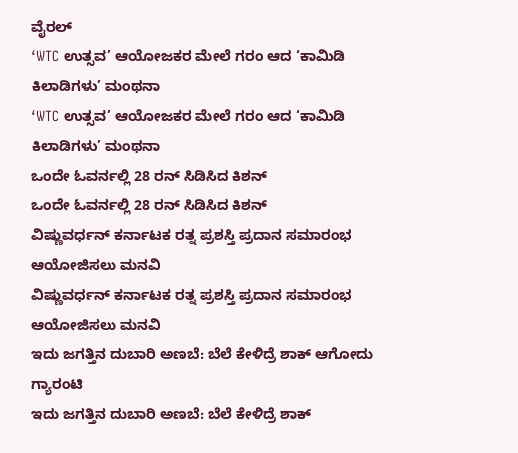ವೈರಲ್
‘WTC ಉತ್ಸವ’ ಆಯೋಜಕರ ಮೇಲೆ ಗರಂ ಆದ ‘ಕಾಮಿಡಿ ಕಿಲಾಡಿಗಳು’ ಮಂಥನಾ
‘WTC ಉತ್ಸವ’ ಆಯೋಜಕರ ಮೇಲೆ ಗರಂ ಆದ ‘ಕಾಮಿಡಿ ಕಿಲಾಡಿಗಳು’ ಮಂಥನಾ
ಒಂದೇ ಓವರ್ನಲ್ಲಿ 28 ರನ್ ಸಿಡಿಸಿದ ಕಿಶನ್
ಒಂದೇ ಓವರ್ನಲ್ಲಿ 28 ರನ್ ಸಿಡಿಸಿದ ಕಿಶನ್
ವಿಷ್ಣುವರ್ಧನ್ ಕರ್ನಾಟಕ ರತ್ನ ಪ್ರಶಸ್ತಿ ಪ್ರದಾನ ಸಮಾರಂಭ ಆಯೋಜಿಸಲು ಮನವಿ
ವಿಷ್ಣುವರ್ಧನ್ ಕರ್ನಾಟಕ ರತ್ನ ಪ್ರಶಸ್ತಿ ಪ್ರದಾನ ಸಮಾರಂಭ ಆಯೋಜಿಸಲು ಮನವಿ
ಇದು ಜಗತ್ತಿನ ದುಬಾರಿ ಅಣಬೆ: ಬೆಲೆ ಕೇಳಿದ್ರೆ ಶಾಕ್ ಆಗೋದು ಗ್ಯಾರಂಟಿ
ಇದು ಜಗತ್ತಿನ ದುಬಾರಿ ಅಣಬೆ: ಬೆಲೆ ಕೇಳಿದ್ರೆ ಶಾಕ್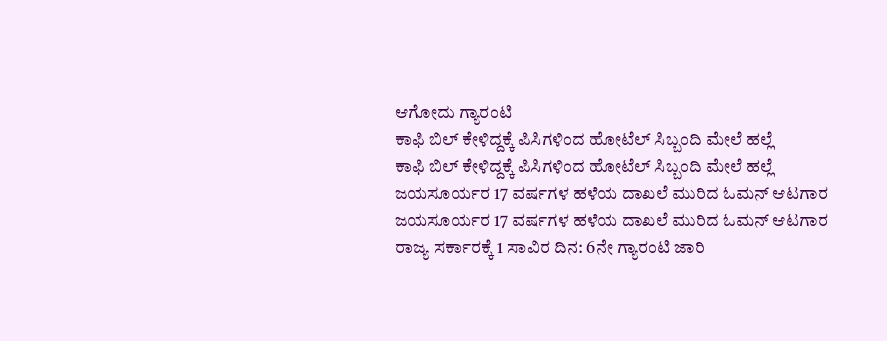ಆಗೋದು ಗ್ಯಾರಂಟಿ
ಕಾಫಿ ಬಿಲ್ ಕೇಳಿದ್ದಕ್ಕೆ ಪಿಸಿಗಳಿಂದ ಹೋಟೆಲ್ ಸಿಬ್ಬಂದಿ ಮೇಲೆ ಹಲ್ಲೆ
ಕಾಫಿ ಬಿಲ್ ಕೇಳಿದ್ದಕ್ಕೆ ಪಿಸಿಗಳಿಂದ ಹೋಟೆಲ್ ಸಿಬ್ಬಂದಿ ಮೇಲೆ ಹಲ್ಲೆ
ಜಯಸೂರ್ಯರ 17 ವರ್ಷಗಳ ಹಳೆಯ ದಾಖಲೆ ಮುರಿದ ಓಮನ್ ಆಟಗಾರ
ಜಯಸೂರ್ಯರ 17 ವರ್ಷಗಳ ಹಳೆಯ ದಾಖಲೆ ಮುರಿದ ಓಮನ್ ಆಟಗಾರ
ರಾಜ್ಯ ಸರ್ಕಾರಕ್ಕೆ 1 ಸಾವಿರ ದಿನ: 6ನೇ ಗ್ಯಾರಂಟಿ ಜಾರಿ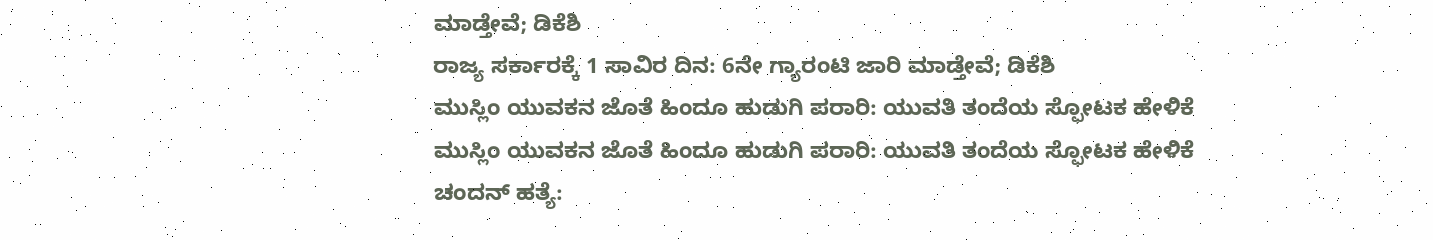ಮಾಡ್ತೇವೆ; ಡಿಕೆಶಿ
ರಾಜ್ಯ ಸರ್ಕಾರಕ್ಕೆ 1 ಸಾವಿರ ದಿನ: 6ನೇ ಗ್ಯಾರಂಟಿ ಜಾರಿ ಮಾಡ್ತೇವೆ; ಡಿಕೆಶಿ
ಮುಸ್ಲಿಂ ಯುವಕನ ಜೊತೆ ಹಿಂದೂ ಹುಡುಗಿ ಪರಾರಿ: ಯುವತಿ ತಂದೆಯ ಸ್ಫೋಟಕ ಹೇಳಿಕೆ
ಮುಸ್ಲಿಂ ಯುವಕನ ಜೊತೆ ಹಿಂದೂ ಹುಡುಗಿ ಪರಾರಿ: ಯುವತಿ ತಂದೆಯ ಸ್ಫೋಟಕ ಹೇಳಿಕೆ
ಚಂದನ್ ಹತ್ಯೆ: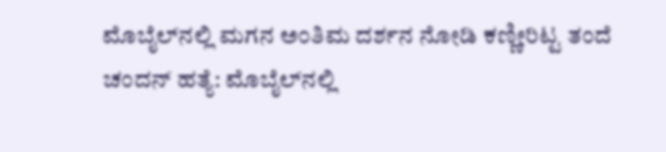ಮೊಬೈಲ್‌ನಲ್ಲಿ ಮಗನ ಅಂತಿಮ ದರ್ಶನ ನೋಡಿ ಕಣ್ಣೀರಿಟ್ಟ ತಂದೆ
ಚಂದನ್ ಹತ್ಯೆ: ಮೊಬೈಲ್‌ನಲ್ಲಿ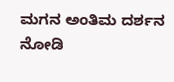ಮಗನ ಅಂತಿಮ ದರ್ಶನ ನೋಡಿ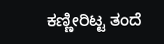ಕಣ್ಣೀರಿಟ್ಟ ತಂದೆ